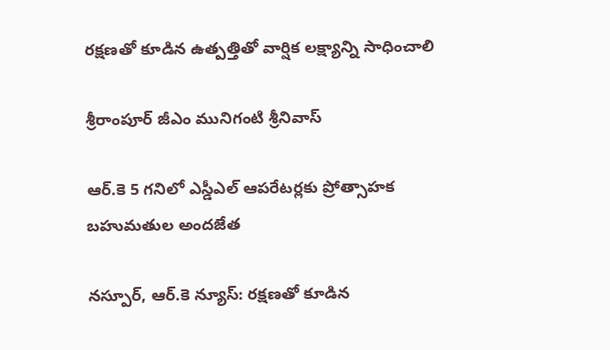రక్షణతో కూడిన ఉత్పత్తితో వార్షిక లక్ష్యాన్ని సాధించాలి

శ్రీరాంపూర్ జీఎం మునిగంటి శ్రీనివాస్

ఆర్.కె 5 గనిలో ఎస్డీఎల్ ఆపరేటర్లకు ప్రోత్సాహక బహుమతుల అందజేత

నస్పూర్, ఆర్.కె న్యూస్: రక్షణతో కూడిన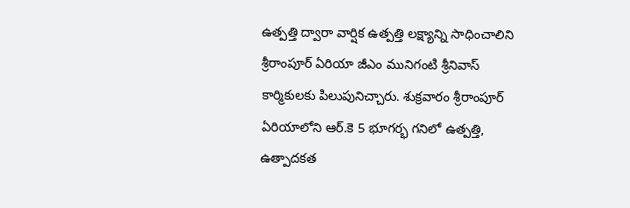ఉత్పత్తి ద్వారా వార్షిక ఉత్పత్తి లక్ష్యాన్ని సాధించాలిని శ్రీరాంపూర్ ఏరియా జీఎం మునిగంటి శ్రీనివాస్ కార్మికులకు పిలుపునిచ్చారు. శుక్రవారం శ్రీరాంపూర్ ఏరియాలోని ఆర్.కె 5 భూగర్భ గనిలో ఉత్పత్తి, ఉత్పాదకత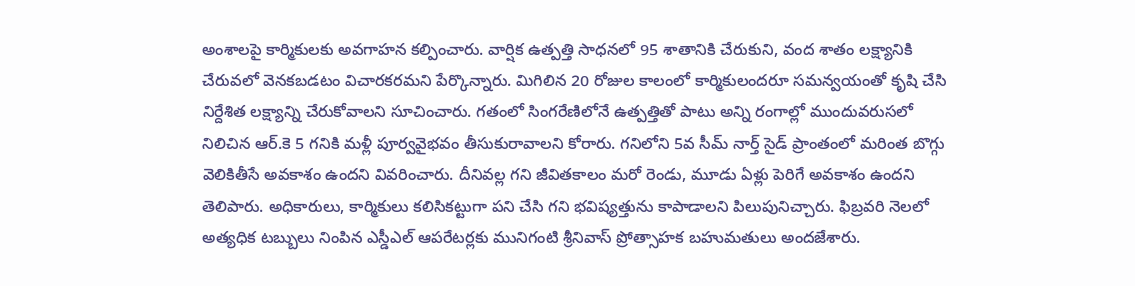అంశాలపై కార్మికులకు అవగాహన కల్పించారు. వార్షిక ఉత్పత్తి సాధనలో 95 శాతానికి చేరుకుని, వంద శాతం లక్ష్యానికి చేరువలో వెనకబడటం విచారకరమని పేర్కొన్నారు. మిగిలిన 20 రోజుల కాలంలో కార్మికులందరూ సమన్వయంతో కృషి చేసి నిర్దేశిత లక్ష్యాన్ని చేరుకోవాలని సూచించారు. గతంలో సింగరేణిలోనే ఉత్పత్తితో పాటు అన్ని రంగాల్లో ముందువరుసలో నిలిచిన ఆర్.కె 5 గనికి మళ్లీ పూర్వవైభవం తీసుకురావాలని కోరారు. గనిలోని 5వ సీమ్ నార్త్ సైడ్ ప్రాంతంలో మరింత బొగ్గు వెలికితీసే అవకాశం ఉందని వివరించారు. దీనివల్ల గని జీవితకాలం మరో రెండు, మూడు ఏళ్లు పెరిగే అవకాశం ఉందని తెలిపారు. అధికారులు, కార్మికులు కలిసికట్టుగా పని చేసి గని భవిష్యత్తును కాపాడాలని పిలుపునిచ్చారు. ఫిబ్రవరి నెలలో అత్యధిక టబ్బులు నింపిన ఎస్డీఎల్ ఆపరేటర్లకు మునిగంటి శ్రీనివాస్ ప్రోత్సాహక బహుమతులు అందజేశారు.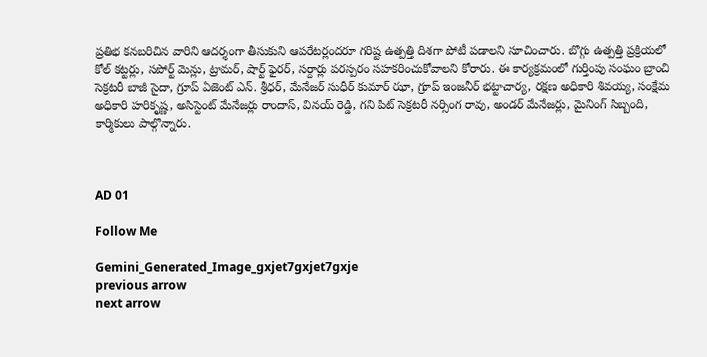ప్రతిభ కనబరిచిన వారిని ఆదర్శంగా తీసుకుని ఆపరేటర్లందరూ గరిష్ట ఉత్పత్తి దిశగా పోటీ పడాలని సూచించారు. బొగ్గు ఉత్పత్తి ప్రక్రియలో కోల్ కట్టర్లు, సపోర్ట్ మెన్లు, ట్రామర్, షార్ట్ ఫైరర్, సర్దార్లు పరస్పరం సహకరించుకోవాలని కోరారు. ఈ కార్యక్రమంలో గుర్తింపు సంఘం బ్రాంచి సెక్రటరీ బాజీ సైదా, గ్రూప్ ఏజెంట్ ఎన్. శ్రీధర్, మేనేజర్ సుధీర్ కుమార్ ఝా, గ్రూప్ ఇంజనీర్ భట్టాచార్య, రక్షణ అధికారి శివయ్య, సంక్షేమ అధికారి హరికృష్ణ, అసిస్టెంట్ మేనేజర్లు రాందాస్, వినయ్ రెడ్డి, గని పిట్ సెక్రటరీ నర్సింగ రావు, అండర్ మేనేజర్లు, మైనింగ్ సిబ్బంది, కార్మికులు పాల్గొన్నారు.



AD 01

Follow Me

Gemini_Generated_Image_gxjet7gxjet7gxje
previous arrow
next arrow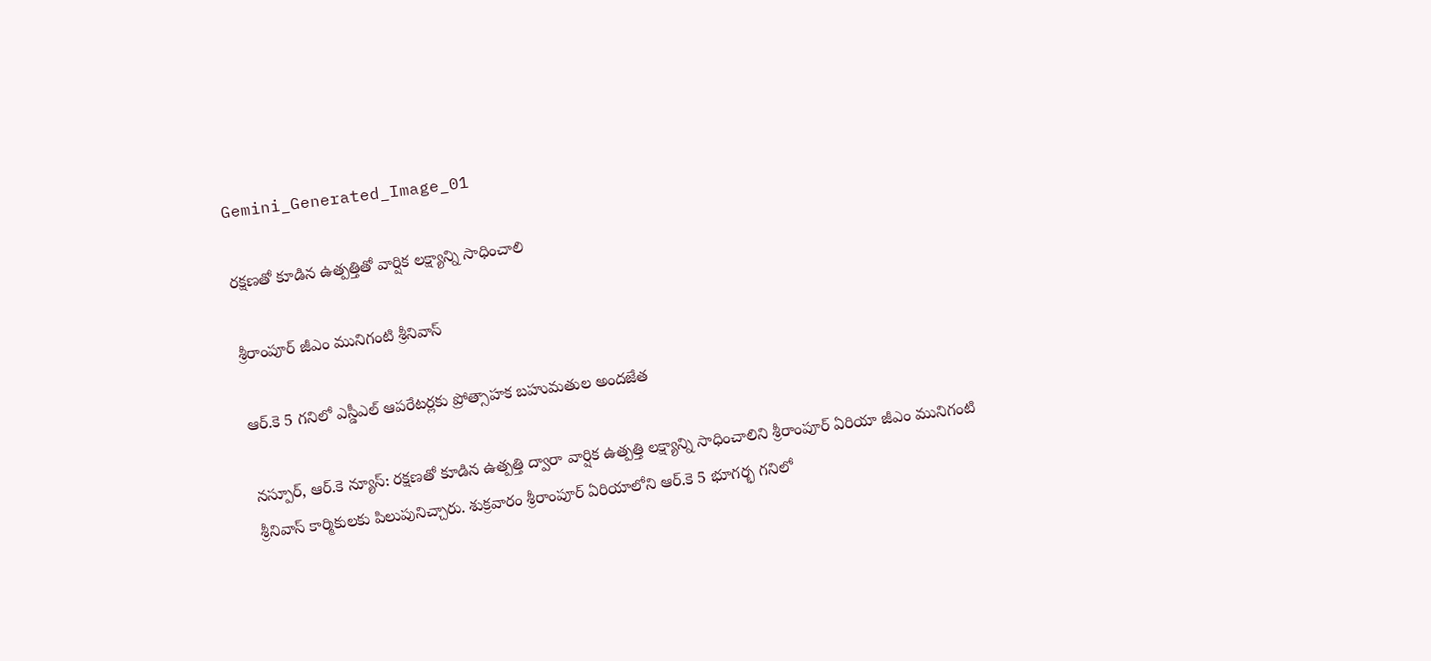Gemini_Generated_Image_01

రక్షణతో కూడిన ఉత్పత్తితో వార్షిక లక్ష్యాన్ని సాధించాలి

శ్రీరాంపూర్ జీఎం మునిగంటి శ్రీనివాస్

ఆర్.కె 5 గనిలో ఎస్డీఎల్ ఆపరేటర్లకు ప్రోత్సాహక బహుమతుల అందజేత

నస్పూర్, ఆర్.కె న్యూస్: రక్షణతో కూడిన ఉత్పత్తి ద్వారా వార్షిక ఉత్పత్తి లక్ష్యాన్ని సాధించాలిని శ్రీరాంపూర్ ఏరియా జీఎం మునిగంటి శ్రీనివాస్ కార్మికులకు పిలుపునిచ్చారు. శుక్రవారం శ్రీరాంపూర్ ఏరియాలోని ఆర్.కె 5 భూగర్భ గనిలో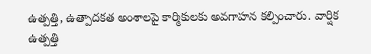ఉత్పత్తి, ఉత్పాదకత అంశాలపై కార్మికులకు అవగాహన కల్పించారు. వార్షిక ఉత్పత్తి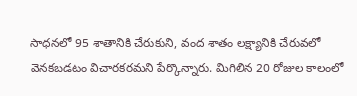సాధనలో 95 శాతానికి చేరుకుని, వంద శాతం లక్ష్యానికి చేరువలో వెనకబడటం విచారకరమని పేర్కొన్నారు. మిగిలిన 20 రోజుల కాలంలో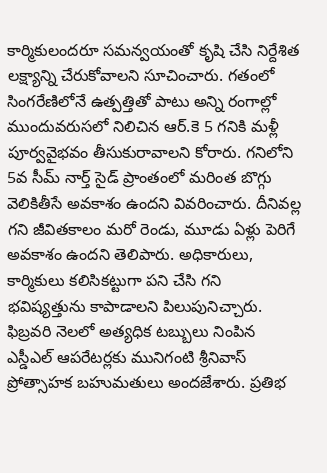కార్మికులందరూ సమన్వయంతో కృషి చేసి నిర్దేశిత లక్ష్యాన్ని చేరుకోవాలని సూచించారు. గతంలో సింగరేణిలోనే ఉత్పత్తితో పాటు అన్ని రంగాల్లో ముందువరుసలో నిలిచిన ఆర్.కె 5 గనికి మళ్లీ పూర్వవైభవం తీసుకురావాలని కోరారు. గనిలోని 5వ సీమ్ నార్త్ సైడ్ ప్రాంతంలో మరింత బొగ్గు వెలికితీసే అవకాశం ఉందని వివరించారు. దీనివల్ల గని జీవితకాలం మరో రెండు, మూడు ఏళ్లు పెరిగే అవకాశం ఉందని తెలిపారు. అధికారులు, కార్మికులు కలిసికట్టుగా పని చేసి గని భవిష్యత్తును కాపాడాలని పిలుపునిచ్చారు. ఫిబ్రవరి నెలలో అత్యధిక టబ్బులు నింపిన ఎస్డీఎల్ ఆపరేటర్లకు మునిగంటి శ్రీనివాస్ ప్రోత్సాహక బహుమతులు అందజేశారు. ప్రతిభ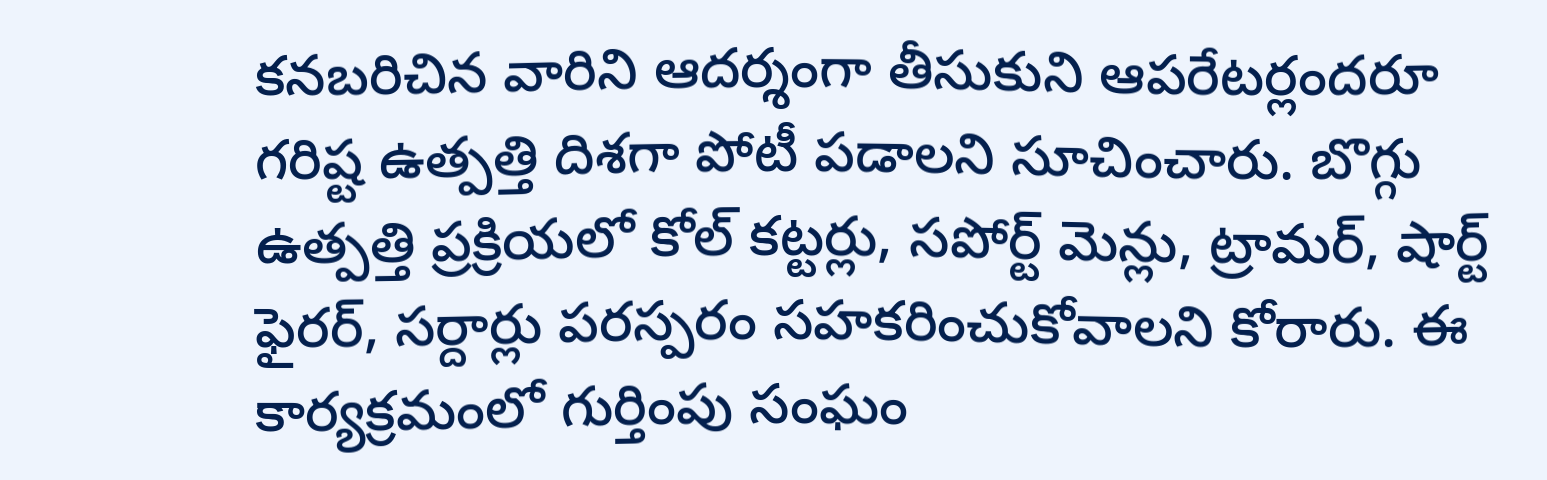కనబరిచిన వారిని ఆదర్శంగా తీసుకుని ఆపరేటర్లందరూ గరిష్ట ఉత్పత్తి దిశగా పోటీ పడాలని సూచించారు. బొగ్గు ఉత్పత్తి ప్రక్రియలో కోల్ కట్టర్లు, సపోర్ట్ మెన్లు, ట్రామర్, షార్ట్ ఫైరర్, సర్దార్లు పరస్పరం సహకరించుకోవాలని కోరారు. ఈ కార్యక్రమంలో గుర్తింపు సంఘం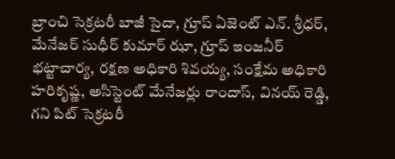బ్రాంచి సెక్రటరీ బాజీ సైదా, గ్రూప్ ఏజెంట్ ఎన్. శ్రీధర్, మేనేజర్ సుధీర్ కుమార్ ఝా, గ్రూప్ ఇంజనీర్ భట్టాచార్య, రక్షణ అధికారి శివయ్య, సంక్షేమ అధికారి హరికృష్ణ, అసిస్టెంట్ మేనేజర్లు రాందాస్, వినయ్ రెడ్డి, గని పిట్ సెక్రటరీ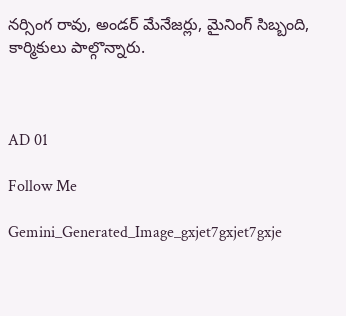నర్సింగ రావు, అండర్ మేనేజర్లు, మైనింగ్ సిబ్బంది, కార్మికులు పాల్గొన్నారు.



AD 01

Follow Me

Gemini_Generated_Image_gxjet7gxjet7gxje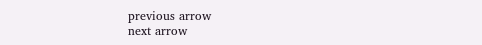previous arrow
next arrow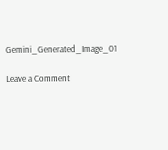Gemini_Generated_Image_01

Leave a Comment